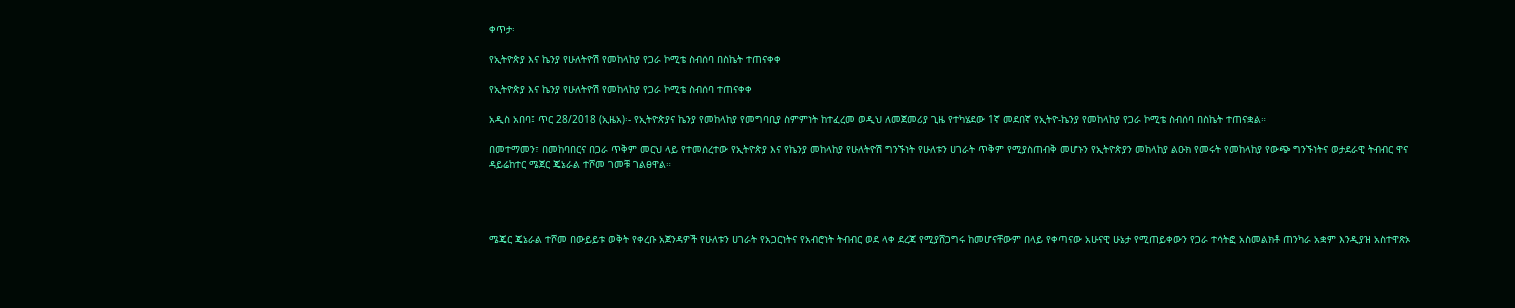ቀጥታ፡

የኢትዮጵያ እና ኬንያ የሁለትዮሽ የመከላከያ የጋራ ኮሚቴ ስብሰባ በስኬት ተጠናቀቀ

የኢትዮጵያ እና ኬንያ የሁለትዮሽ የመከላከያ የጋራ ኮሚቴ ስብሰባ ተጠናቀቀ

አዲስ አበባ፤ ጥር 28/2018 (ኢዜአ)፡- የኢትዮጵያና ኬንያ የመከላከያ የመግባቢያ ስምምነት ከተፈረመ ወዲህ ለመጀመሪያ ጊዜ የተካሄደው 1ኛ መደበኛ የኢትዮ-ኬንያ የመከላከያ የጋራ ኮሚቴ ስብሰባ በስኬት ተጠናቋል።

በመተማመን፣ በመከባበርና በጋራ ጥቅም መርህ ላይ የተመሰረተው የኢትዮጵያ እና የኬንያ መከላከያ የሁለትዮሽ ግንኙነት የሁለቱን ሀገራት ጥቅም የሚያስጠብቅ መሆኑን የኢትዮጵያን መከላከያ ልዑክ የመሩት የመከላከያ የውጭ ግንኙነትና ወታደራዊ ትብብር ዋና ዳይሬከተር ሜጀር ጄኔራል ተሾመ ገመቹ ገልፀዋል።




ሜጄር ጄኔራል ተሾመ በውይይቱ ወቅት የቀረቡ አጀንዳዎች የሁለቱን ሀገራት የአጋርነትና የአብሮነት ትብብር ወደ ላቀ ደረጃ የሚያሸጋግሩ ከመሆናቸውም በላይ የቀጣናው አሁናዊ ሁኔታ የሚጠይቀውን የጋራ ተሳትፎ አስመልክቶ ጠንካራ አቋም እንዲያዝ አስተዋጽኦ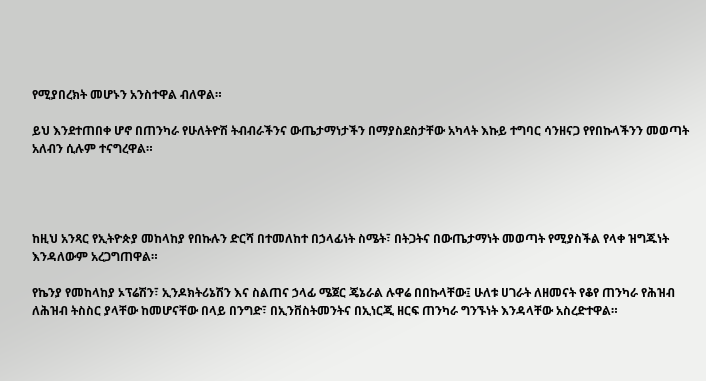የሚያበረክት መሆኑን አንስተዋል ብለዋል።

ይህ እንደተጠበቀ ሆኖ በጠንካራ የሁለትዮሽ ትብብራችንና ውጤታማነታችን በማያስደስታቸው አካላት እኩይ ተግባር ሳንዘናጋ የየበኩላችንን መወጣት አለብን ሲሉም ተናግረዋል።




ከዚህ አንጻር የኢትዮጵያ መከላከያ የበኩሉን ድርሻ በተመለከተ በኃላፊነት ስሜት፣ በትጋትና በውጤታማነት መወጣት የሚያስችል የላቀ ዝግጁነት እንዳለውም አረጋግጠዋል።

የኬንያ የመከላከያ ኦፕሬሽን፣ ኢንዶክትሪኔሽን እና ስልጠና ኃላፊ ሜጀር ጄኔራል ሉዋሬ በበኩላቸው፤ ሁለቱ ሀገራት ለዘመናት የቆየ ጠንካራ የሕዝብ ለሕዝብ ትስስር ያላቸው ከመሆናቸው በላይ በንግድ፣ በኢንቨስትመንትና በኢነርጂ ዘርፍ ጠንካራ ግንኙነት እንዳላቸው አስረድተዋል።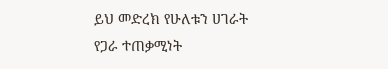ይህ መድረክ የሁለቱን ሀገራት የጋራ ተጠቃሚነት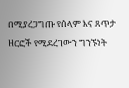በሚያረጋግጡ የሰላም እና ጸጥታ ዘርፎች የሚደረገውን ግንኙነት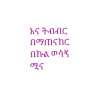እና ትብብር በማጠናከር በኩል ወሳኝ ሚና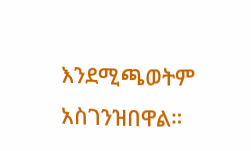እንደሚጫወትም አስገንዝበዋል።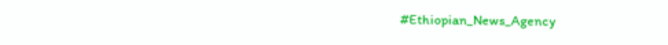#Ethiopian_News_Agency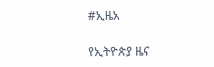#ኢዜአ

የኢትዮጵያ ዜና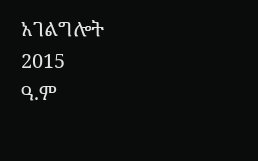አገልግሎት
2015
ዓ.ም